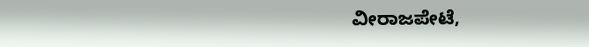ವೀರಾಜಪೇಟೆ,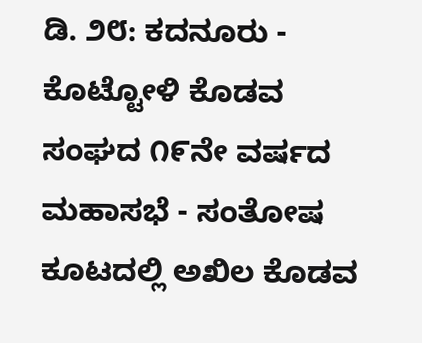ಡಿ. ೨೮: ಕದನೂರು - ಕೊಟ್ಟೋಳಿ ಕೊಡವ ಸಂಘದ ೧೯ನೇ ವರ್ಷದ ಮಹಾಸಭೆ - ಸಂತೋಷ ಕೂಟದಲ್ಲಿ ಅಖಿಲ ಕೊಡವ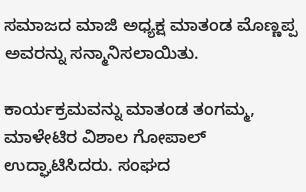ಸಮಾಜದ ಮಾಜಿ ಅಧ್ಯಕ್ಷ ಮಾತಂಡ ಮೊಣ್ಣಪ್ಪ ಅವರನ್ನು ಸನ್ಮಾನಿಸಲಾಯಿತು.

ಕಾರ್ಯಕ್ರಮವನ್ನು ಮಾತಂಡ ತಂಗಮ್ಮ, ಮಾಳೇಟಿರ ವಿಶಾಲ ಗೋಪಾಲ್ ಉದ್ಘಾಟಿಸಿದರು. ಸಂಘದ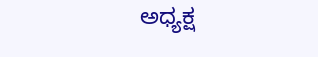ಅಧ್ಯಕ್ಷ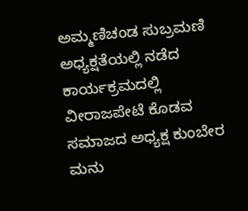ಅಮ್ಮಣಿಚಂಡ ಸುಬ್ರಮಣಿ ಅಧ್ಯಕ್ಷತೆಯಲ್ಲಿ ನಡೆದ ಕಾರ್ಯಕ್ರಮದಲ್ಲಿ ವೀರಾಜಪೇಟೆ ಕೊಡವ ಸಮಾಜದ ಅಧ್ಯಕ್ಷ ಕುಂಬೇರ ಮನು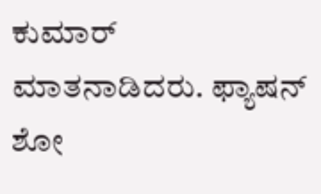ಕುಮಾರ್ ಮಾತನಾಡಿದರು. ಫ್ಯಾಷನ್ ಶೋ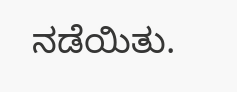ನಡೆಯಿತು.